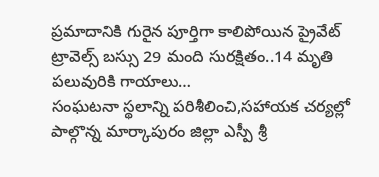ప్రమాదానికి గురైన పూర్తిగా కాలిపోయిన ప్రైవేట్ ట్రావెల్స్ బస్సు 29 మంది సురక్షితం..14 మృతి పలువురికి గాయాలు…
సంఘటనా స్థలాన్ని పరిశీలించి,సహాయక చర్యల్లో పాల్గొన్న మార్కాపురం జిల్లా ఎస్పీ శ్రీ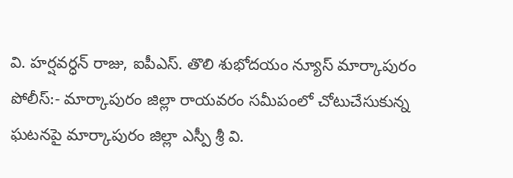వి. హర్షవర్ధన్ రాజు, ఐపీఎస్. తొలి శుభోదయం న్యూస్ మార్కాపురం పోలీస్:- మార్కాపురం జిల్లా రాయవరం సమీపంలో చోటుచేసుకున్న ఘటనపై మార్కాపురం జిల్లా ఎస్పీ శ్రీ వి.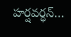హర్షవర్ధన్…